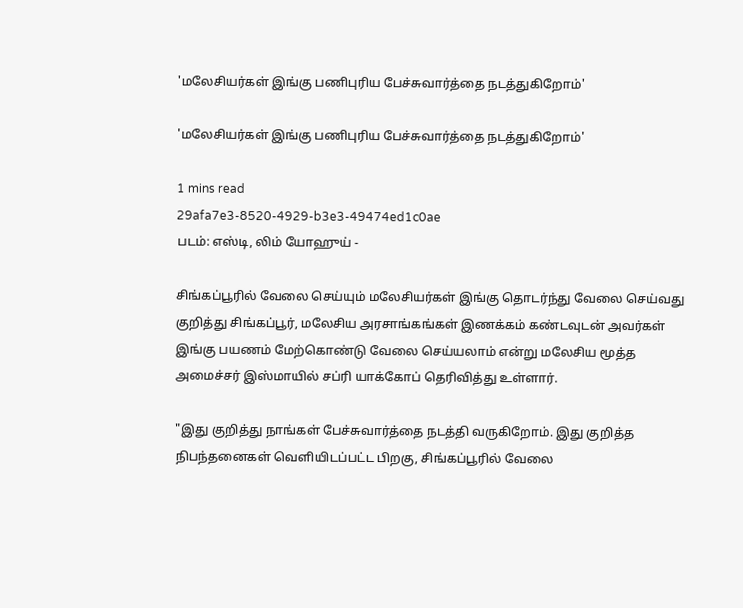'மலேசியர்கள் இங்கு பணிபுரிய பேச்சுவார்த்தை நடத்துகிறோம்'

'மலேசியர்கள் இங்கு பணிபுரிய பேச்சுவார்த்தை நடத்துகிறோம்'

1 mins read
29afa7e3-8520-4929-b3e3-49474ed1c0ae
படம்: எஸ்டி, லிம் யோஹுய் -

சிங்கப்பூரில் வேலை செய்யும் மலேசியர்கள் இங்கு தொடர்ந்து வேலை செய்வது குறித்து சிங்கப்பூர், மலேசிய அரசாங்கங்கள் இணக்கம் கண்டவுடன் அவர்கள் இங்கு பயணம் மேற்கொண்டு வேலை செய்யலாம் என்று மலேசிய மூத்த அமைச்சர் இஸ்மாயில் சப்ரி யாக்கோப் தெரிவித்து உள்ளார்.

"இது குறித்து நாங்கள் பேச்சுவார்த்தை நடத்தி வருகிறோம். இது குறித்த நிபந்தனைகள் வெளியிடப்பட்ட பிறகு, சிங்கப்பூரில் வேலை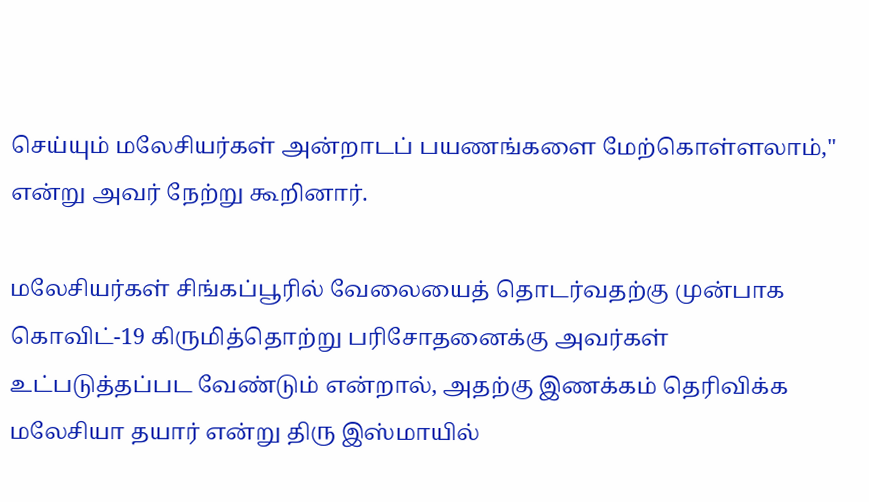செய்யும் மலேசியர்கள் அன்றாடப் பயணங்களை மேற்கொள்ளலாம்," என்று அவர் நேற்று கூறினார்.

மலேசியர்கள் சிங்கப்பூரில் வேலையைத் தொடர்வதற்கு முன்பாக கொவிட்-19 கிருமித்தொற்று பரிசோதனைக்கு அவர்கள் உட்படுத்தப்பட வேண்டும் என்றால், அதற்கு இணக்கம் தெரிவிக்க மலேசியா தயார் என்று திரு இஸ்மாயில்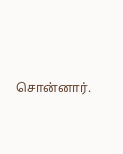சொன்னார்.